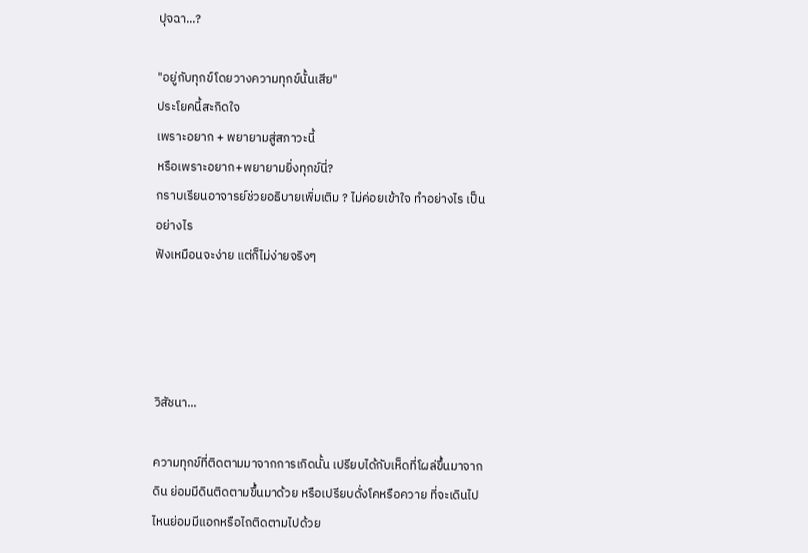ปุจฉา...?

"อยู่กับทุกข์โดยวางความทุกข์นั้นเสีย"
ประโยคนี้สะกิดใจ
เพราะอยาก + พยายามสู่สภาวะนี้
หรือเพราะอยาก+พยายามยิ่งทุกข์นี่?
กราบเรียนอาจารย์ช่วยอธิบายเพิ่มเติม ? ไม่ค่อยเข้าใจ ทำอย่างไร เป็นอย่างไร
ฟังเหมือนจะง่าย แต่ก็ไม่ง่ายจริงๆ




วิสัชนา...

ความทุกข์ที่ติดตามมาจากการเกิดนั้น เปรียบได้กับเห็ดที่โผล่ขึ้นมาจากดิน ย่อมมีดินติดตามขึ้นมาด้วย หรือเปรียบดั่งโคหรือควาย ที่จะเดินไปไหนย่อมมีแอกหรือไถติดตามไปด้วย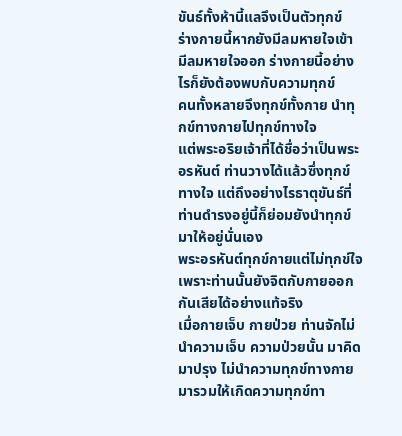ขันธ์ทั้งห้านี้แลจึงเป็นตัวทุกข์
ร่างกายนี้หากยังมีลมหายใจเข้า มีลมหายใจออก ร่างกายนี้อย่างไรก็ยังต้องพบกับความทุกข์
คนทั้งหลายจึงทุกข์ทั้งกาย นำทุกข์ทางกายไปทุกข์ทางใจ
แต่พระอริยเจ้าที่ได้ชื่อว่าเป็นพระอรหันต์ ท่านวางได้แล้วซึ่งทุกข์ทางใจ แต่ถึงอย่างไรธาตุขันธ์ที่ท่านดำรงอยู่นี้ก็ย่อมยังนำทุกข์มาให้อยู่นั่นเอง
พระอรหันต์ทุกข์กายแต่ไม่ทุกข์ใจ เพราะท่านนั้นยังจิตกับกายออกกันเสียได้อย่างแท้จริง
เมื่อกายเจ็บ กายป่วย ท่านจักไม่นำความเจ็บ ความป่วยนั้น มาคิด มาปรุง ไม่นำความทุกข์ทางกาย มารวมให้เกิดความทุกข์ทา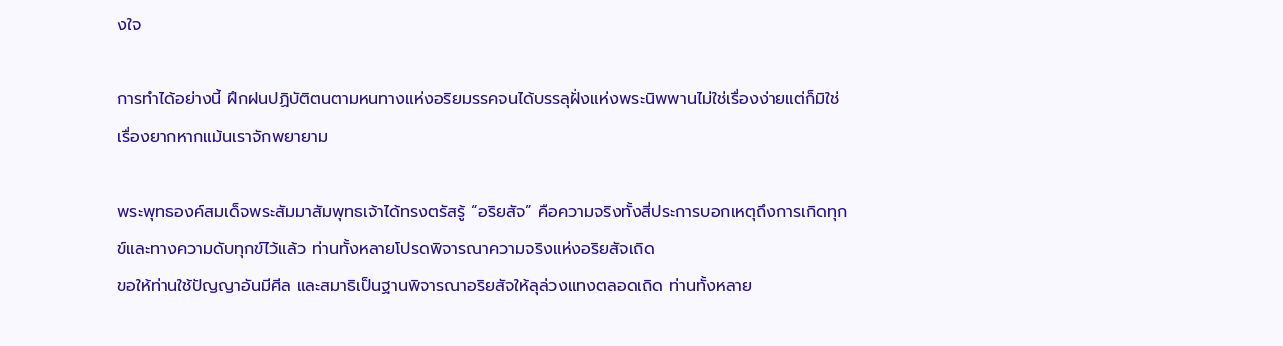งใจ

การทำได้อย่างนี้ ฝึกฝนปฏิบัติตนตามหนทางแห่งอริยมรรคจนได้บรรลุฝั่งแห่งพระนิพพานไม่ใช่เรื่องง่ายแต่ก็มิใช่เรื่องยากหากแม้นเราจักพยายาม

พระพุทธองค์สมเด็จพระสัมมาสัมพุทธเจ้าได้ทรงตรัสรู้ “อริยสัจ” คือความจริงทั้งสี่ประการบอกเหตุถึงการเกิดทุกข์และทางความดับทุกข์ไว้แล้ว ท่านทั้งหลายโปรดพิจารณาความจริงแห่งอริยสัจเถิด
ขอให้ท่านใช้ปัญญาอันมีศีล และสมาธิเป็นฐานพิจารณาอริยสัจให้ลุล่วงแทงตลอดเถิด ท่านทั้งหลาย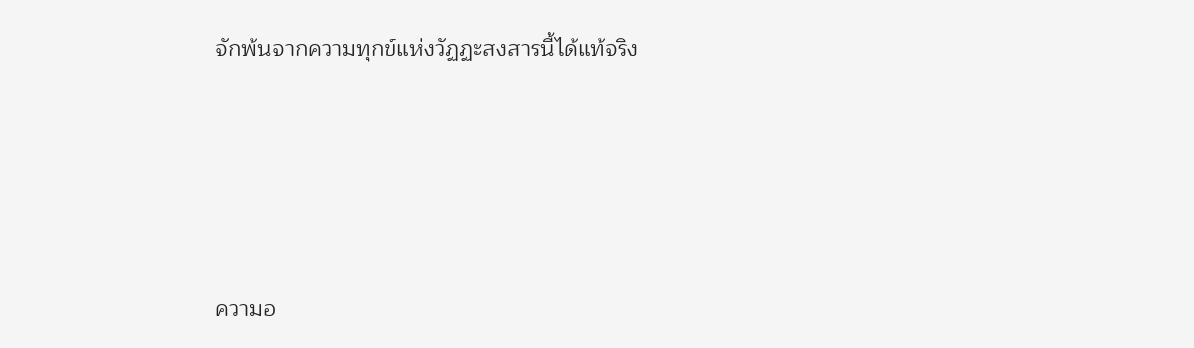จักพ้นจากความทุกข์แห่งวัฏฏะสงสารนี้ได้แท้จริง




ความอ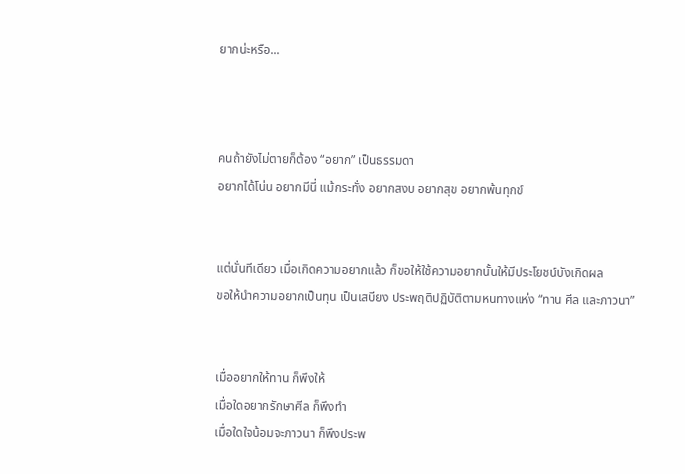ยากน่ะหรือ...



คนถ้ายังไม่ตายก็ต้อง “อยาก” เป็นธรรมดา
อยากได้โน่น อยากมีนี่ แม้กระทั่ง อยากสงบ อยากสุข อยากพ้นทุกข์


แต่นั่นทีเดียว เมื่อเกิดความอยากแล้ว ก็ขอให้ใช้ความอยากนั้นให้มีประโยชน์บังเกิดผล
ขอให้นำความอยากเป็นทุน เป็นเสบียง ประพฤติปฏิบัติตามหนทางแห่ง “ทาน ศีล และภาวนา”


เมื่ออยากให้ทาน ก็พึงให้
เมื่อใดอยากรักษาศีล ก็พึงทำ
เมื่อใดใจน้อมจะภาวนา ก็พึงประพ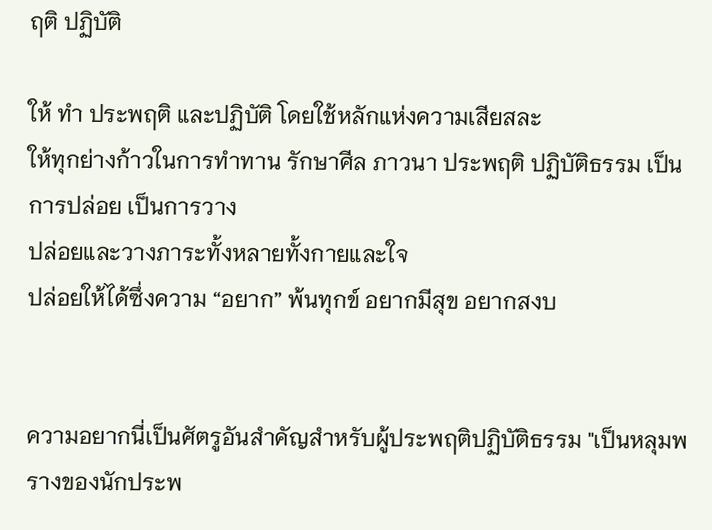ฤติ ปฏิบัติ

ให้ ทำ ประพฤติ และปฏิบัติ โดยใช้หลักแห่งความเสียสละ
ให้ทุกย่างก้าวในการทำทาน รักษาศีล ภาวนา ประพฤติ ปฏิบัติธรรม เป็นการปล่อย เป็นการวาง
ปล่อยและวางภาระทั้งหลายทั้งกายและใจ
ปล่อยให้ได้ซึ่งความ “อยาก” พ้นทุกข์ อยากมีสุข อยากสงบ


ความอยากนี่เป็นศัตรูอันสำคัญสำหรับผู้ประพฤติปฏิบัติธรรม "เป็นหลุมพรางของนักประพ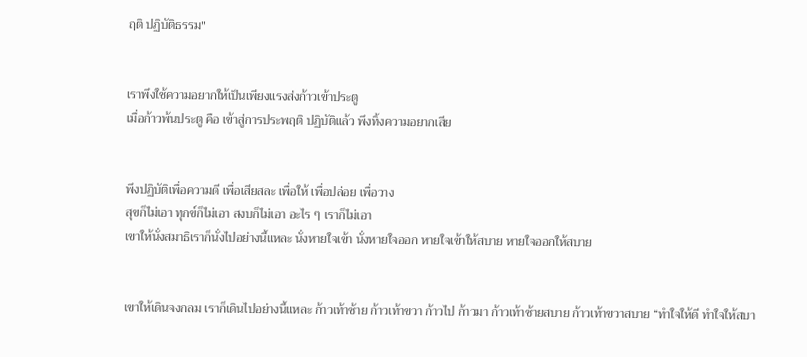ฤติ ปฏิบัติธรรม"


เราพึงใช้ความอยากให้เป็นเพียงแรงส่งก้าวเข้าประตู
เมื่อก้าวพ้นประตู คือ เข้าสู่การประพฤติ ปฏิบัติแล้ว พึงทิ้งความอยากเสีย


พึงปฏิบัติเพื่อความดี เพื่อเสียสละ เพื่อให้ เพื่อปล่อย เพื่อวาง
สุขก็ไม่เอา ทุกข์ก็ไม่เอา สงบก็ไม่เอา อะไร ๆ เราก็ไม่เอา
เขาให้นั่งสมาธิเราก็นั่งไปอย่างนี้แหละ นั่งหายใจเข้า นั่งหายใจออก หายใจเข้าให้สบาย หายใจออกให้สบาย


เขาให้เดินจงกลม เราก็เดินไปอย่างนี้แหละ ก้าวเท้าซ้าย ก้าวเท้าขวา ก้าวไป ก้าวมา ก้าวเท้าซ้ายสบาย ก้าวเท้าขวาสบาย “ทำใจให้ดี ทำใจให้สบา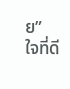ย”
ใจที่ดี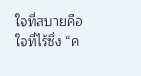ใจที่สบายคือใจที่ไร้ซึ่ง “ค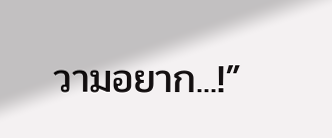วามอยาก...!”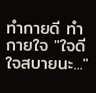ทำกายดี ทำกายใจ "ใจดี ใจสบายนะ..."